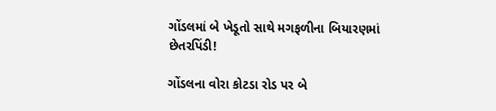ગોંડલમાં બે ખેડૂતો સાથે મગફળીના બિયારણમાં છેતરપિંડી!

ગોંડલના વોરા કોટડા રોડ પર બે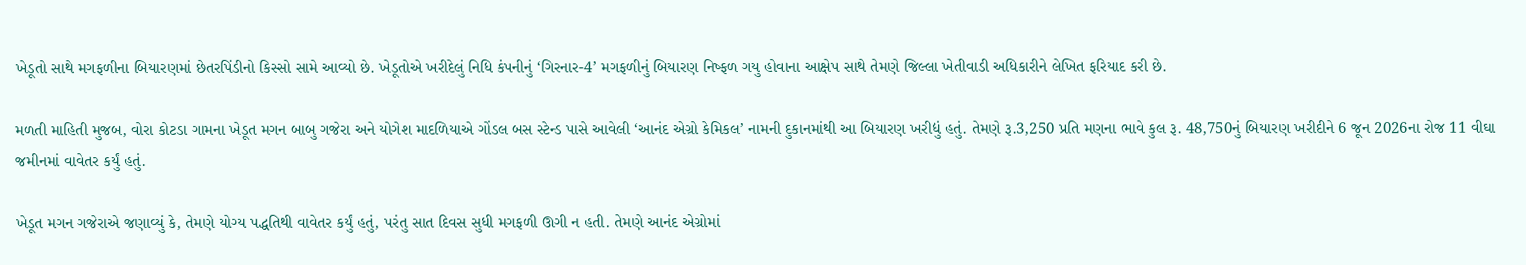ખેડૂતો સાથે મગફળીના બિયારણમાં છેતરપિંડીનો કિસ્સો સામે આવ્યો છે. ખેડૂતોએ ખરીદેલું નિધિ કંપનીનું ‘ગિરનાર-4’ મગફળીનું બિયારણ નિષ્ફળ ગયુ હોવાના આક્ષેપ સાથે તેમણે જિલ્લા ખેતીવાડી અધિકારીને લેખિત ફરિયાદ કરી છે.

મળતી માહિતી મુજબ, વોરા કોટડા ગામના ખેડૂત મગન બાબુ ગજેરા અને યોગેશ માદળિયાએ ગોંડલ બસ સ્ટેન્ડ પાસે આવેલી ‘આનંદ એગ્રો કેમિકલ’ નામની દુકાનમાંથી આ બિયારણ ખરીદ્યું હતું. તેમણે રૂ.3,250 પ્રતિ મણના ભાવે કુલ રૂ. 48,750નું બિયારણ ખરીદીને 6 જૂન 2026ના રોજ 11 વીઘા જમીનમાં વાવેતર કર્યું હતું.

ખેડૂત મગન ગજેરાએ જણાવ્યું કે, તેમણે યોગ્ય પદ્ધતિથી વાવેતર કર્યું હતું, પરંતુ સાત દિવસ સુધી મગફળી ઊગી ન હતી. તેમણે આનંદ એગ્રોમાં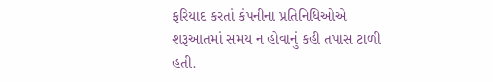ફરિયાદ કરતાં કંપનીના પ્રતિનિધિઓએ શરૂઆતમાં સમય ન હોવાનું કહી તપાસ ટાળી હતી.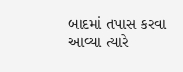બાદમાં તપાસ કરવા આવ્યા ત્યારે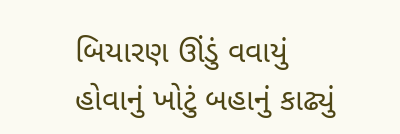બિયારણ ઊંડું વવાયું હોવાનું ખોટું બહાનું કાઢ્યું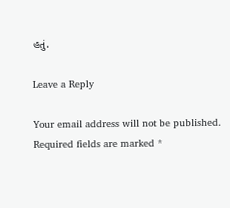હતું.

Leave a Reply

Your email address will not be published. Required fields are marked *